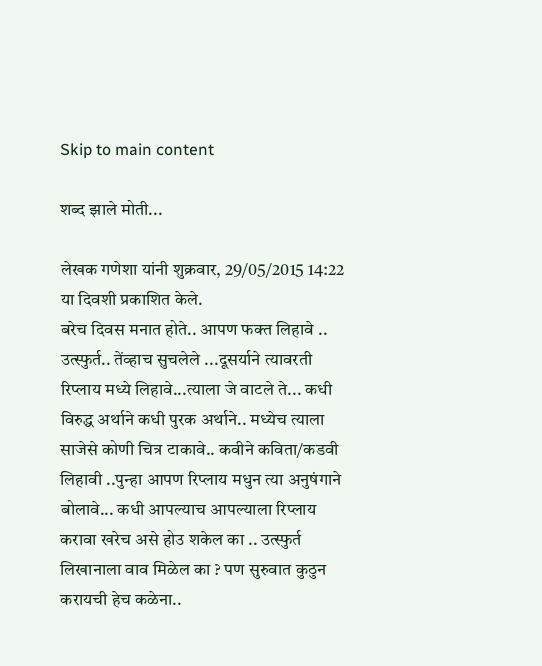Skip to main content

शब्द झाले मोती...

लेखक गणेशा यांनी शुक्रवार, 29/05/2015 14:22 या दिवशी प्रकाशित केले.
बरेच दिवस मनात होते.. आपण फक्त लिहावे .. उत्स्फुर्त.. तेंव्हाच सुचलेले ...दूसर्याने त्यावरती रिप्लाय मध्ये लिहावे...त्याला जे वाटले ते... कधी विरुद्ध अर्थाने कधी पुरक अर्थाने.. मध्येच त्याला साजेसे कोणी चित्र टाकावे.. कवीने कविता/कडवी लिहावी ..पुन्हा आपण रिप्लाय मधुन त्या अनुषंगाने बोलावे... कधी आपल्याच आपल्याला रिप्लाय करावा खरेच असे होउ शकेल का .. उत्स्फुर्त लिखानाला वाव मिळेल का ? पण सुरुवात कुठुन करायची हेच कळेना..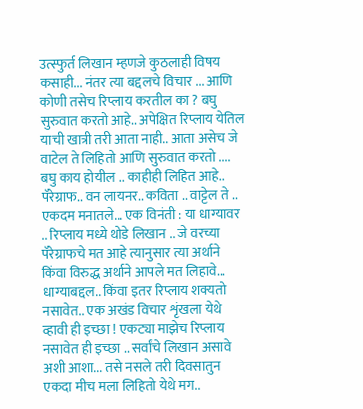उत्स्फुर्त लिखान म्हणजे कुठलाही विषय कसाही... नंतर त्या बद्दलचे विचार ... आणि कोणी तसेच रिप्लाय करतील का ? बघु सुरुवात करतो आहे.. अपेक्षित रिप्लाय येतिल याची खात्री तरी आता नाही.. आता असेच जे वाटेल ते लिहितो आणि सुरुवात करतो .... बघु काय होयील .. काहीही लिहित आहे.. पॅरेग्राफ.. वन लायनर.. कविता .. वाट्टेल ते .. एकदम मनातले... एक विनंती : या धाग्यावर .. रिप्लाय मध्ये थोडे लिखान .. जे वरच्या पॅरेग्राफचे मत आहे त्यानुसार त्या अर्थाने किंवा विरुद्ध अर्थाने आपले मत लिहावे... धाग्याबद्दल.. किंवा इतर रिप्लाय शक्यतो नसावेत.. एक अखंड विचार शृंखला येथे व्हावी ही इच्छा ! एकट्या माझेच रिप्लाय नसावेत ही इच्छा .. सर्वांचे लिखान असावे अशी आशा... तसे नसले तरी दिवसातुन एकदा मीच मला लिहितो येथे मग..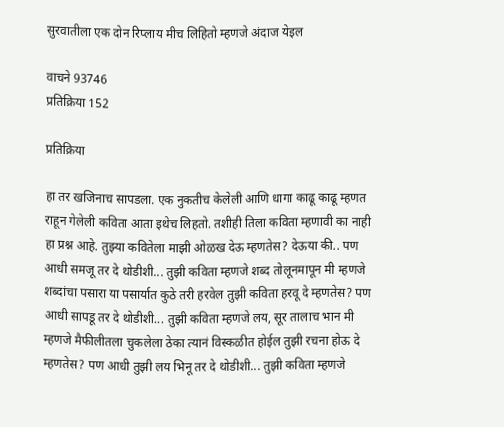सुरवातीला एक दोन रिप्लाय मीच लिहितो म्हणजे अंदाज येइल

वाचने 93746
प्रतिक्रिया 152

प्रतिक्रिया

हा तर खजिनाच सापडला. एक नुकतीच केलेली आणि धागा काढू काढू म्हणत राहून गेलेली कविता आता इथेच लिहतो. तशीही तिला कविता म्हणावी का नाही हा प्रश्न आहे. तुझ्या कवितेला माझी ओळख देऊ म्हणतेस? देऊया की.. पण आधी समजू तर दे थोडीशी... तुझी कविता म्हणजे शब्द तोलूनमापून मी म्हणजे शब्दांचा पसारा या पसार्यात कुठे तरी हरवेल तुझी कविता हरवू दे म्हणतेस? पण आधी सापडू तर दे थोडीशी... तुझी कविता म्हणजे लय, सूर तालाच भान मी म्हणजे मैफीलीतला चुकलेला ठेका त्यानं विस्कळीत होईल तुझी रचना होऊ दे म्हणतेस? पण आधी तुझी लय भिनू तर दे थोडीशी... तुझी कविता म्हणजे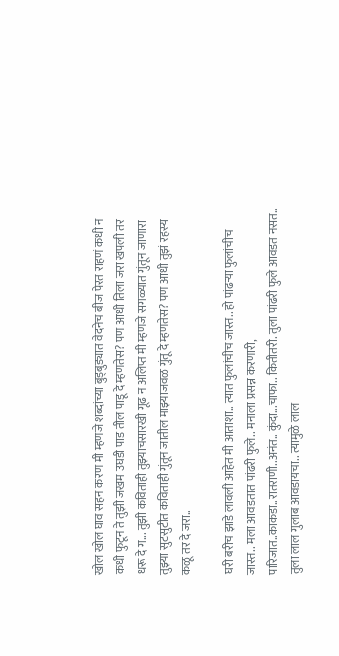खोल खोल घाव सहन करण मी म्हणजे शब्दांच्या बुड्बुड्यात वेदनेच बीज पेरत राहणं कधी न कधी फुटून ते तुझी जखम उघडी पाड तील पाडू दे म्हणतेस? पण आधी तिला जरा खपली तर धरू दे ग... तुझी कविताही तुझ्याचसारखी गूढ न अलिप्त मी म्हणजे सगळ्यात गुंतून जाणारा तुझ्या सुटसुटीत कविताही गुंतून जातील माझ्याजवळ गुंतू दे म्हणतेस? पण आधी तुझं रहस्य कळू तर दे जरा..

घरी बरीच झाडे लावली आहेत मी आताशा.. त्यात फुलांचीच जास्त.. हो पांढर्‍या फुलांचीच जास्त.. मला आवडतात पांढरी फुले.. मनाला प्रसन्न करणारी, पारिजात..काकडा..रातराणी..अनंत.. कुंदा...चाफा.. कितीतरी. तुला पांढरी फुले आवडत नसत.. तुला लाल गुलाब आवडायचा.. त्यामुळे लाल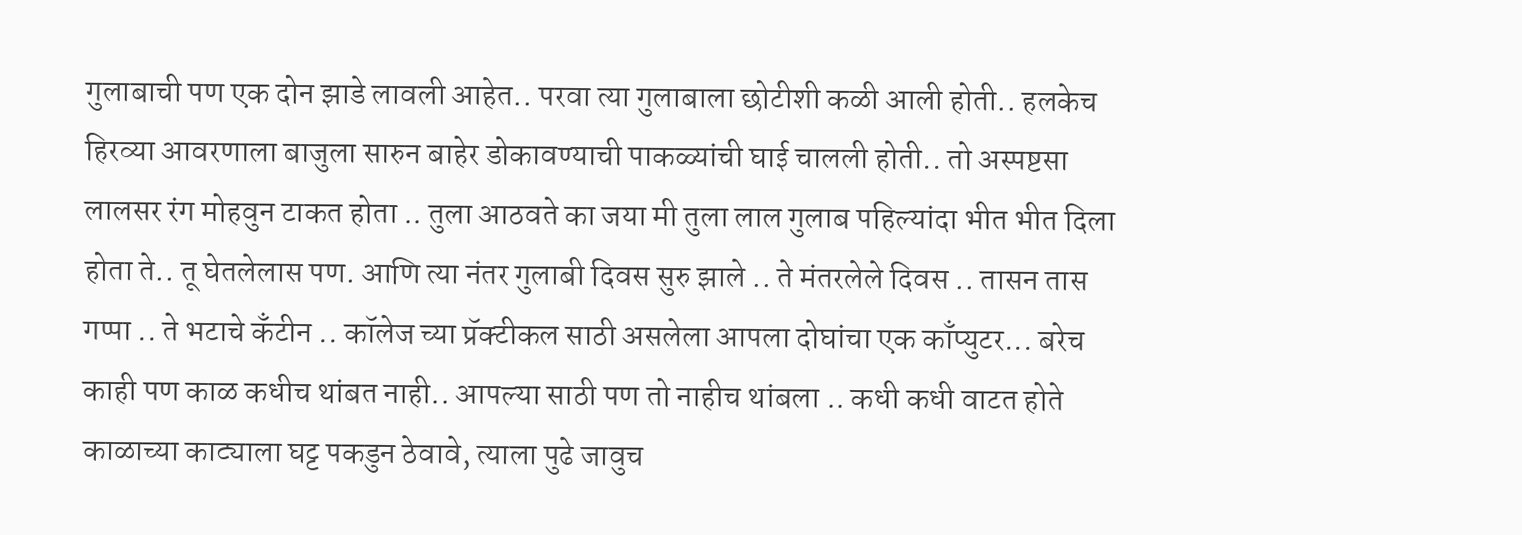गुलाबाची पण एक दोन झाडे लावली आहेत.. परवा त्या गुलाबाला छोटीशी कळी आली होती.. हलकेच हिरव्या आवरणाला बाजुला सारुन बाहेर डोकावण्याची पाकळ्यांची घाई चालली होती.. तो अस्पष्टसा लालसर रंग मोहवुन टाकत होता .. तुला आठवते का जया मी तुला लाल गुलाब पहिल्यांदा भीत भीत दिला होता ते.. तू घेतलेलास पण. आणि त्या नंतर गुलाबी दिवस सुरु झाले .. ते मंतरलेले दिवस .. तासन तास गप्पा .. ते भटाचे कँटीन .. कॉलेज च्या प्रॅक्टीकल साठी असलेला आपला दोघांचा एक काँप्युटर... बरेच काही पण काळ कधीच थांबत नाही.. आपल्या साठी पण तो नाहीच थांबला .. कधी कधी वाटत होते काळाच्या काट्याला घट्ट पकडुन ठेवावे, त्याला पुढे जावुच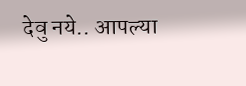देवु नये.. आपल्या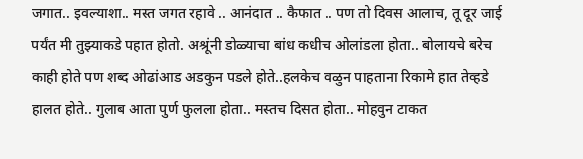जगात.. इवल्याशा.. मस्त जगत रहावे .. आनंदात .. कैफात .. पण तो दिवस आलाच, तू दूर जाई पर्यंत मी तुझ्याकडे पहात होतो. अश्रूंनी डोळ्याचा बांध कधीच ओलांडला होता.. बोलायचे बरेच काही होते पण शब्द ओढांआड अडकुन पडले होते..हलकेच वळुन पाहताना रिकामे हात तेव्हडे हालत होते.. गुलाब आता पुर्ण फुलला होता.. मस्तच दिसत होता.. मोहवुन टाकत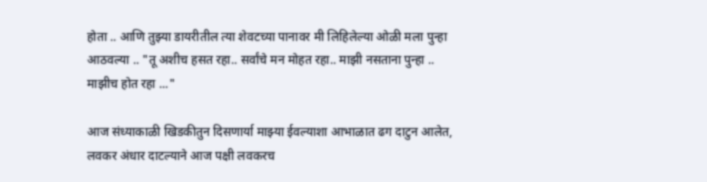होता .. आणि तुझ्या डायरीतील त्या शेवटच्या पानावर मी लिहिलेल्या ओळी मला पुन्हा आठवल्या .. "तू अशीच हसत रहा.. सर्वांचे मन मोहत रहा.. माझी नसताना पुन्हा .. माझीच होत रहा ..."

आज संध्याकाळी खिडकीतुन दिसणार्या माझ्या ईवल्याशा आभाळात ढग दाटुन आलेत, लवकर अंधार दाटल्याने आज पक्षी लवकरच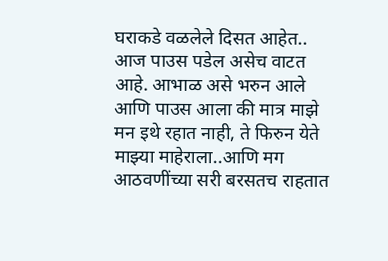घराकडे वळलेले दिसत आहेत.. आज पाउस पडेल असेच वाटत आहे. आभाळ असे भरुन आले आणि पाउस आला की मात्र माझे मन इथे रहात नाही, ते फिरुन येते माझ्या माहेराला..आणि मग आठवणींच्या सरी बरसतच राहतात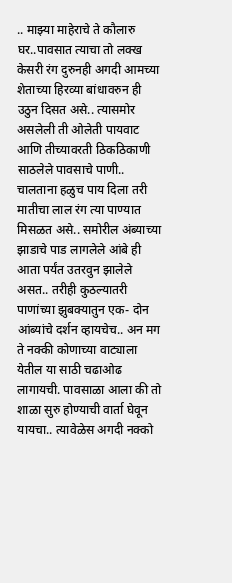.. माझ्या माहेराचे ते कौलारु घर..पावसात त्याचा तो लक्ख केसरी रंग दुरुनही अगदी आमच्या शेताच्या हिरव्या बांधावरुन ही उठुन दिसत असे.. त्यासमोर असलेली ती ओलेती पायवाट आणि तीच्यावरती ठिकठिकाणी साठलेले पावसाचे पाणी.. चालताना हळुच पाय दिला तरी मातीचा लाल रंग त्या पाण्यात मिसळत असे.. समोरील अंब्याच्या झाडाचे पाड लागलेले आंबे ही आता पर्यंत उतरवुन झालेले असत.. तरीही कुठल्यातरी पाणांच्या झुबक्यातुन एक- दोन आंब्यांचे दर्शन व्हायचेच.. अन मग ते नक्की कोणाच्या वाट्याला येतील या साठी चढाओढ लागायची. पावसाळा आला की तो शाळा सुरु होण्याची वार्ता घेवून यायचा.. त्यावेळेस अगदी नक्को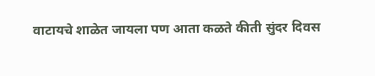वाटायचे शाळेत जायला पण आता कळते कीती सुंदर दिवस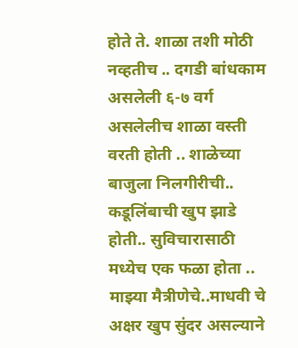होते ते. शाळा तशी मोठी नव्हतीच .. दगडी बांधकाम असलेली ६-७ वर्ग असलेलीच शाळा वस्ती वरती होती .. शाळेच्या बाजुला निलगीरीची.. कडूलिंबाची खुप झाडे होती.. सुविचारासाठी मध्येच एक फळा होता .. माझ्या मैत्रीणेचे..माधवी चे अक्षर खुप सुंदर असल्याने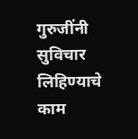गुरुजींनी सुविचार लिहिण्याचे काम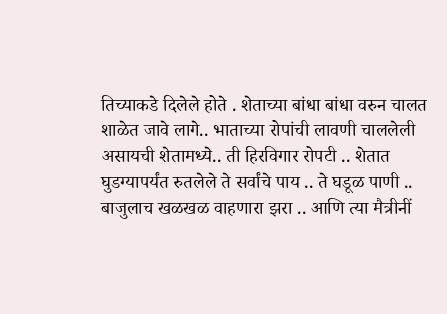तिच्याकडे दिलेले होते . शेताच्या बांधा बांधा वरुन चालत शाळेत जावे लागे.. भाताच्या रोपांची लावणी चाललेली असायची शेतामध्ये.. ती हिरविगार रोपटी .. शेतात घुडग्यापर्यंत रुतलेले ते सर्वांचे पाय .. ते घडूळ पाणी .. बाजुलाच खळखळ वाहणारा झरा .. आणि त्या मैत्रीनीं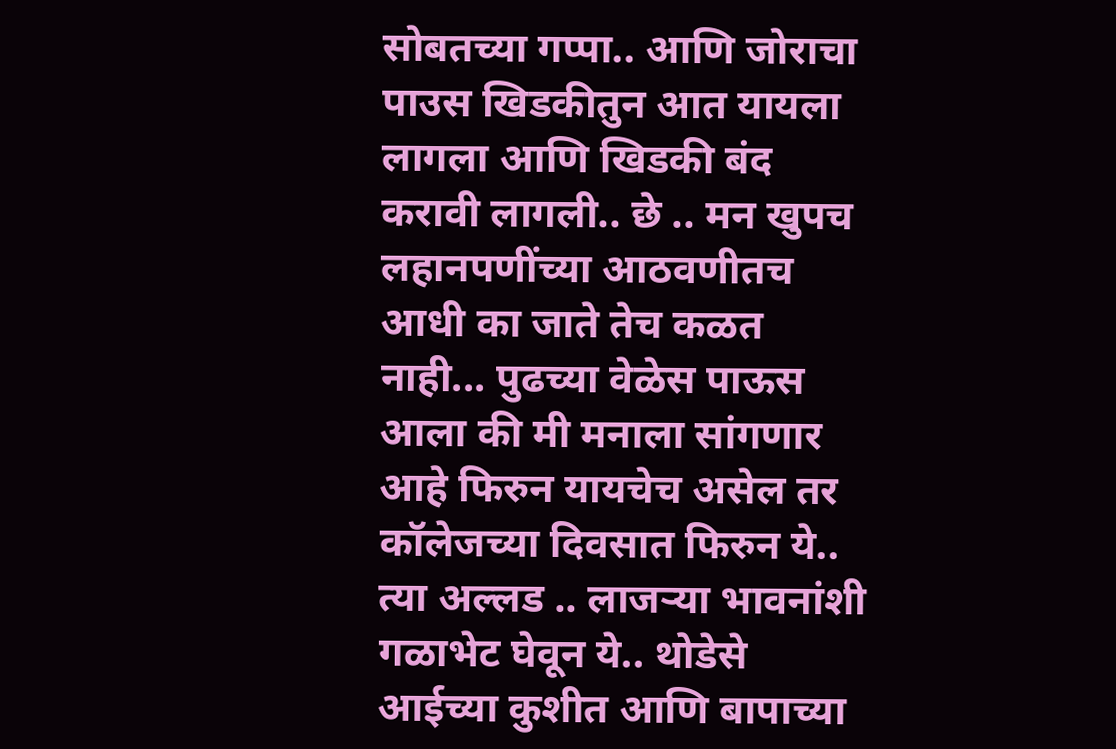सोबतच्या गप्पा.. आणि जोराचा पाउस खिडकीतुन आत यायला लागला आणि खिडकी बंद करावी लागली.. छे .. मन खुपच लहानपणींच्या आठवणीतच आधी का जाते तेच कळत नाही... पुढच्या वेळेस पाऊस आला की मी मनाला सांगणार आहे फिरुन यायचेच असेल तर कॉलेजच्या दिवसात फिरुन ये.. त्या अल्लड .. लाजर्‍या भावनांशी गळाभेट घेवून ये.. थोडेसे आईच्या कुशीत आणि बापाच्या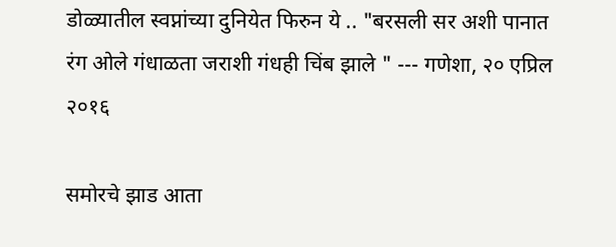डोळ्यातील स्वप्नांच्या दुनियेत फिरुन ये .. "बरसली सर अशी पानात रंग ओले गंधाळता जराशी गंधही चिंब झाले " --- गणेशा, २० एप्रिल २०१६

समोरचे झाड आता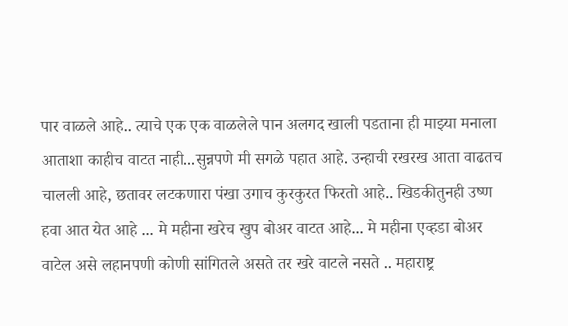पार वाळले आहे.. त्याचे एक एक वाळलेले पान अलगद खाली पडताना ही माझ्या मनाला आताशा काहीच वाटत नाही...सुन्नपणे मी सगळे पहात आहे. उन्हाची रखरख आता वाढतच चालली आहे, छतावर लटकणारा पंखा उगाच कुरकुरत फिरतो आहे.. खिडकीतुनही उष्ण हवा आत येत आहे ... मे महीना खरेच खुप बोअर वाटत आहे... मे महीना एव्हडा बोअर वाटेल असे लहानपणी कोणी सांगितले असते तर खरे वाटले नसते .. महाराष्ट्र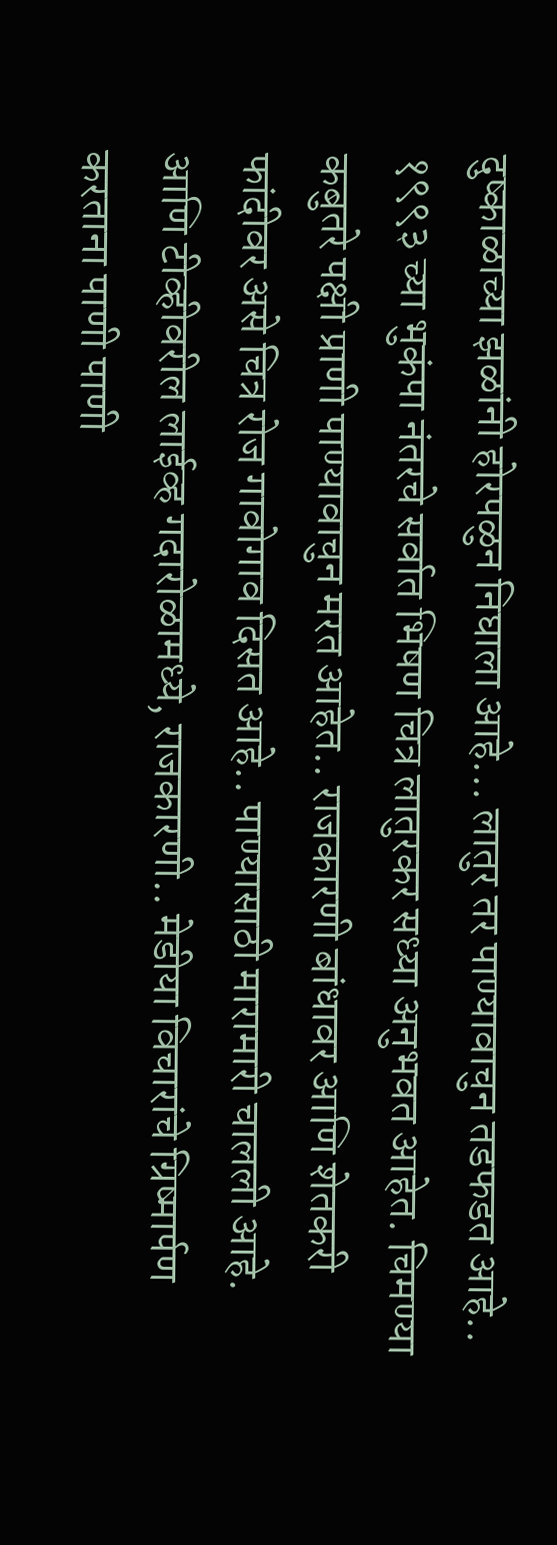दुष्काळाच्या झळांनी होरपळुन निघाला आहे... लातुर तर पाण्यावाचुन तडफडत आहे.. १९९३ च्या भुकंपा नंतरचे सर्वात भिषण चित्र लातुरकर सध्या अनुभवत आहेत. चिमण्या कबुतरे पक्षी प्राणी पाण्यावाचुन मरत आहेत.. राजकारणी बांधावर आणि शेतकरी फांदीवर असे चित्र रोज गावोगाव दिसत आहे.. पाण्यासाठी मारामारी चालली आहे. आणि टीव्हीवरील लाईव्ह गदारोळामध्ये, राजकारणी.. मेडीया विचारांचे ग्रिष्मार्पण करताना पाणी पाणी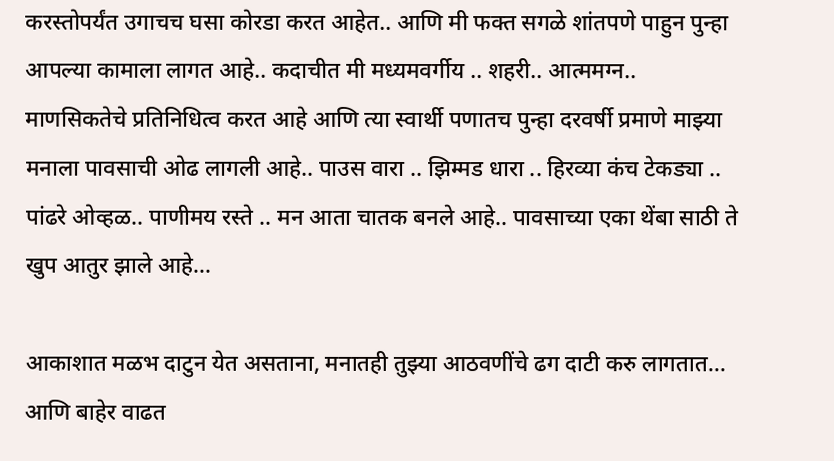करस्तोपर्यंत उगाचच घसा कोरडा करत आहेत.. आणि मी फक्त सगळे शांतपणे पाहुन पुन्हा आपल्या कामाला लागत आहे.. कदाचीत मी मध्यमवर्गीय .. शहरी.. आत्ममग्न.. माणसिकतेचे प्रतिनिधित्व करत आहे आणि त्या स्वार्थी पणातच पुन्हा दरवर्षी प्रमाणे माझ्या मनाला पावसाची ओढ लागली आहे.. पाउस वारा .. झिम्मड धारा .. हिरव्या कंच टेकड्या .. पांढरे ओव्हळ.. पाणीमय रस्ते .. मन आता चातक बनले आहे.. पावसाच्या एका थेंबा साठी ते खुप आतुर झाले आहे...

आकाशात मळभ दाटुन येत असताना, मनातही तुझ्या आठवणींचे ढग दाटी करु लागतात... आणि बाहेर वाढत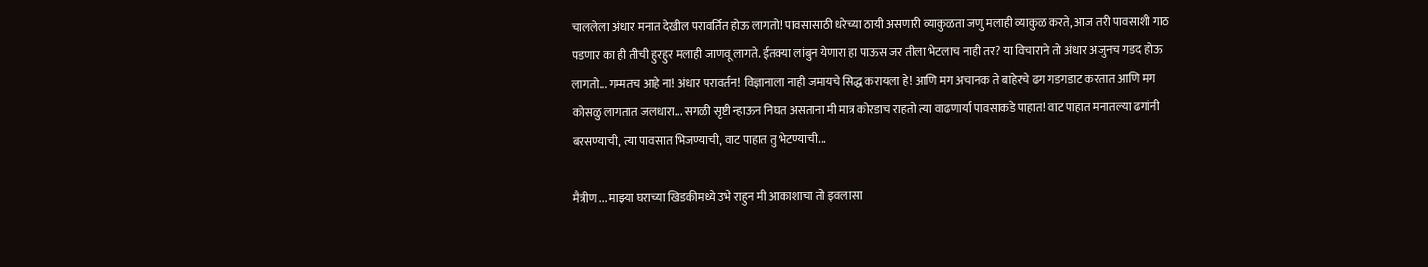चाललेला अंधार मनात देखील परावर्तित होऊ लागतो! पावसासाठी धरेच्या ठायी असणारी व्याकुळता जणु मलाही व्याकुळ करते, आज तरी पावसाशी गाठ पडणार का ही तीची हुरहुर मलाही जाणवू लागते. ईतक्या लांबुन येणारा हा पाऊस जर तीला भेटलाच नाही तर? या विचाराने तो अंधार अजुनच गडद होऊ लागतो... गम्मतच आहे ना! अंधार परावर्तन! विज्ञानाला नाही जमायचे सिद्ध करायला हे! आणि मग अचानक ते बाहेरचे ढग गडगडाट करतात आणि मग कोसळु लागतात जलधारा... सगळी सृष्टी न्हाऊन निघत असताना मी मात्र कोरडाच राहतो त्या वाढणार्या पावसाकडे पाहात! वाट पाहात मनातल्या ढगांनी बरसण्याची, त्या पावसात भिजण्याची, वाट पाहात तु भेटण्याची...

मैत्रीण ... माझ्या घराच्या खिडकीमध्ये उभे राहुन मी आकाशाचा तो इवलासा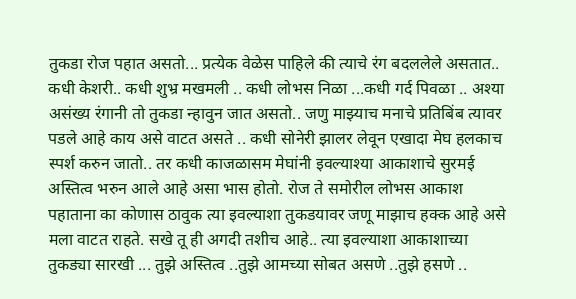तुकडा रोज पहात असतो... प्रत्येक वेळेस पाहिले की त्याचे रंग बदललेले असतात.. कधी केशरी.. कधी शुभ्र मखमली .. कधी लोभस निळा ...कधी गर्द पिवळा .. अश्या असंख्य रंगानी तो तुकडा न्हावुन जात असतो.. जणु माझ्याच मनाचे प्रतिबिंब त्यावर पडले आहे काय असे वाटत असते .. कधी सोनेरी झालर लेवून एखादा मेघ हलकाच स्पर्श करुन जातो.. तर कधी काजळासम मेघांनी इवल्याश्या आकाशाचे सुरमई अस्तित्व भरुन आले आहे असा भास होतो. रोज ते समोरील लोभस आकाश पहाताना का कोणास ठावुक त्या इवल्याशा तुकडयावर जणू माझाच हक्क आहे असे मला वाटत राहते. सखे तू ही अगदी तशीच आहे.. त्या इवल्याशा आकाशाच्या तुकड्या सारखी ... तुझे अस्तित्व ..तुझे आमच्या सोबत असणे ..तुझे हसणे ..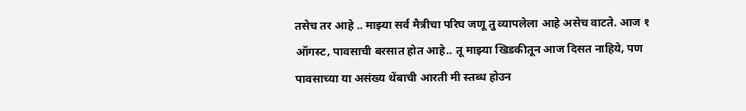तसेच तर आहे .. माझ्या सर्व मैत्रीचा परिघ जणू तु व्यापलेला आहे असेच वाटते. आज १ ऑगस्ट, पावसाची बरसात होत आहे.. तू माझ्या खिडकीतून आज दिसत नाहिये, पण पावसाच्या या असंख्य थेंबाची आरती मी स्तब्ध होउन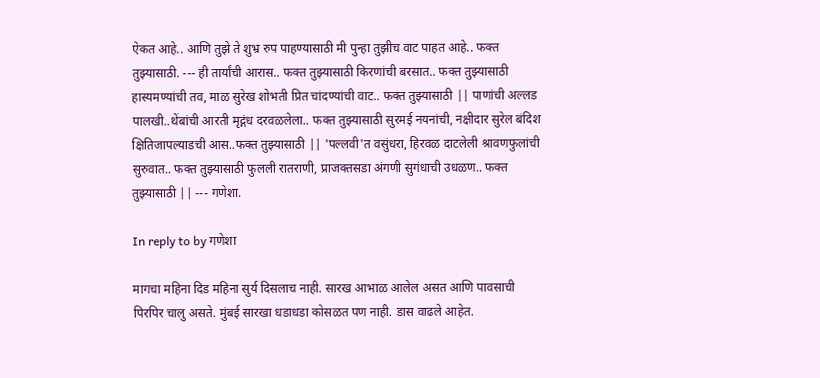ऐकत आहे.. आणि तुझे ते शुभ्र रुप पाहण्यासाठी मी पुन्हा तुझीच वाट पाहत आहे.. फक्त तुझ्यासाठी. --- ही तार्यांची आरास.. फक्त तुझ्यासाठी किरणांची बरसात.. फक्त तुझ्यासाठी हास्यमण्यांची तव, माळ सुरेख शोभती प्रित चांदण्यांची वाट.. फक्त तुझ्यासाठी || पाणांची अल्लड पालखी..थेंबांची आरती मृद्गंध दरवळलेला.. फक्त तुझ्यासाठी सुरमई नयनांची, नक्षीदार सुरेल बंदिश क्षितिजापल्याडची आस..फक्त तुझ्यासाठी || 'पल्लवी'त वसुंधरा, हिरवळ दाटलेली श्रावणफुलांची सुरुवात.. फक्त तुझ्यासाठी फुलली रातराणी, प्राजक्तसडा अंगणी सुगंधाची उधळण.. फक्त तुझ्यासाठी || --- गणेशा.

In reply to by गणेशा

मागचा महिना दिड महिना सुर्य दिसलाच नाही. सारख आभाळ आलेल असत आणि पावसाची पिरपिर चालु असते. मुंबई सारखा धडाधडा कोसळत पण नाही. डास वाढले आहेत.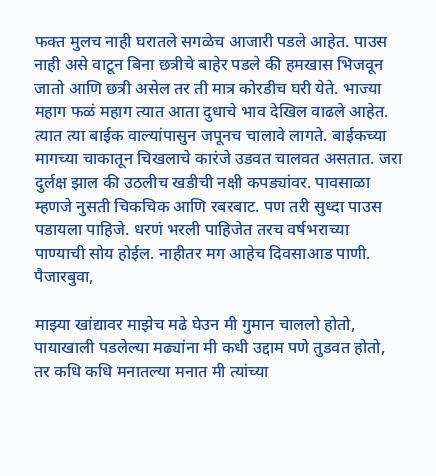फक्त मुलच नाही घरातले सगळेच आजारी पडले आहेत. पाउस नाही असे वाटून बिना छत्रीचे बाहेर पडले की हमखास भिजवून जातो आणि छत्री असेल तर ती मात्र कोरडीच घरी येते. भाज्या महाग फळं महाग त्यात आता दुधाचे भाव देखिल वाढले आहेत. त्यात त्या बाईक वाल्यांपासुन जपूनच चालावे लागते. बाईकच्या मागच्या चाकातून चिखलाचे कारंजे उडवत चालवत असतात. जरा दुर्लक्ष झाल की उठलीच खडीची नक्षी कपड्यांवर. पावसाळा म्हणजे नुसती चिकचिक आणि रबरबाट. पण तरी सुध्दा पाउस पडायला पाहिजे. धरणं भरली पाहिजेत तरच वर्षभराच्या पाण्याची सोय होईल. नाहीतर मग आहेच दिवसाआड पाणी. पैजारबुवा,

माझ्या खांद्यावर माझेच मढे घेउन मी गुमान चाललो होतो, पायाखाली पडलेल्या मढ्यांना मी कधी उद्दाम पणे तुडवत होतो, तर कधि कधि मनातल्या मनात मी त्यांच्या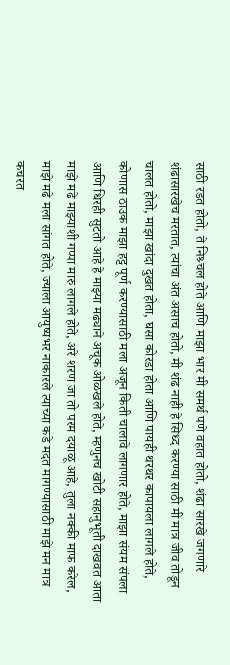साठी रडत होतो, ते निश्र्चल होते आणि माझा भार मी समर्थ पणे वहात होतो, शंढा सारखे जगणारे शंढासारखेच मरतात, त्यांचा अंत असाच होतो, मी शंढ नाही हे सिध्द करण्या साठी मी मात्र जीव तोडून चालत होतो, माझा खांदा दुखत होता, घसा कोरडा होता आणि पायही थरथर कापायला लागले होते, कोणास ठाउक माझा हट्ट पूर्ण करण्यासाठी मला अजून किती चालावे लागणार होते, माझा संयम संपला आणि धिरही सुटतो आहे हे माझ्या मढ्याने अचूक ओळखले होते, म्हणुनच खोटी सहानुभूती दाखवत आता माझे मढे माझ्याशी गप्पा मारु लागले होते, अरे शरण जा तो परम दयाळू आहे, तुला नक्की माफ करेल, माझे मढे मला सांगत होते, ज्याला आयुष्यभर नाकारले त्याच्या कडे मदत मागण्यासाठी माझे मन मात्र कचरत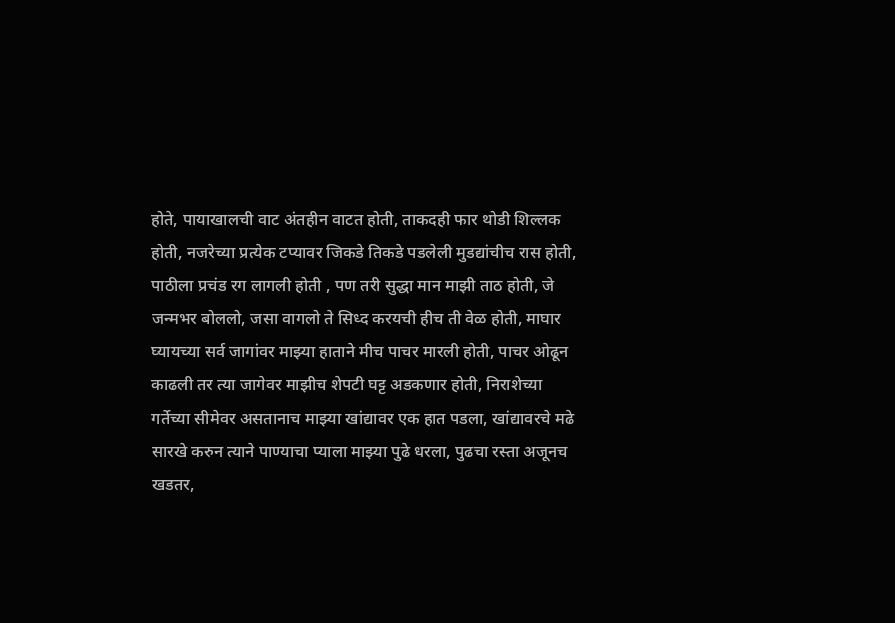होते, पायाखालची वाट अंतहीन वाटत होती, ताकदही फार थोडी शिल्लक होती, नजरेच्या प्रत्येक टप्यावर जिकडे तिकडे पडलेली मुडद्यांचीच रास होती, पाठीला प्रचंड रग लागली होती , पण तरी सुद्धा मान माझी ताठ होती, जे जन्मभर बोललो, जसा वागलो ते सिध्द करयची हीच ती वेळ होती, माघार घ्यायच्या सर्व जागांवर माझ्या हाताने मीच पाचर मारली होती, पाचर ओढून काढली तर त्या जागेवर माझीच शेपटी घट्ट अडकणार होती, निराशेच्या गर्तेच्या सीमेवर असतानाच माझ्या खांद्यावर एक हात पडला, खांद्यावरचे मढे सारखे करुन त्याने पाण्याचा प्याला माझ्या पुढे धरला, पुढचा रस्ता अजूनच खडतर,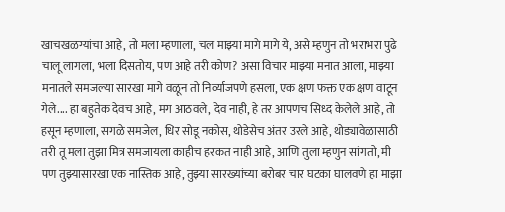खाचखळग्यांचा आहे, तो मला म्हणाला, चल माझ्या मागे मागे ये, असे म्हणुन तो भराभरा पुढे चालू लागला, भला दिसतोय, पण आहे तरी कोण? असा विचार माझ्या मनात आला, माझ्या मनातले समजल्या सारखा मागे वळून तो निर्व्याजपणे हसला, एक क्षण फक्त एक क्षण वाटून गेले.... हा बहुतेक देवच आहे, मग आठवले, देव नाही, हे तर आपणच सिध्द केलेले आहे, तो हसून म्हणाला, सगळे समजेल, धिर सोडू नकोस, थोडेसेच अंतर उरले आहे, थोड्यावेळासाठी तरी तू मला तुझा मित्र समजायला काहीच हरकत नाही आहे, आणि तुला म्हणुन सांगतो, मी पण तुझ्यासारखा एक नास्तिक आहे, तुझ्या सारख्यांच्या बरोबर चार घटका घालवणे हा माझा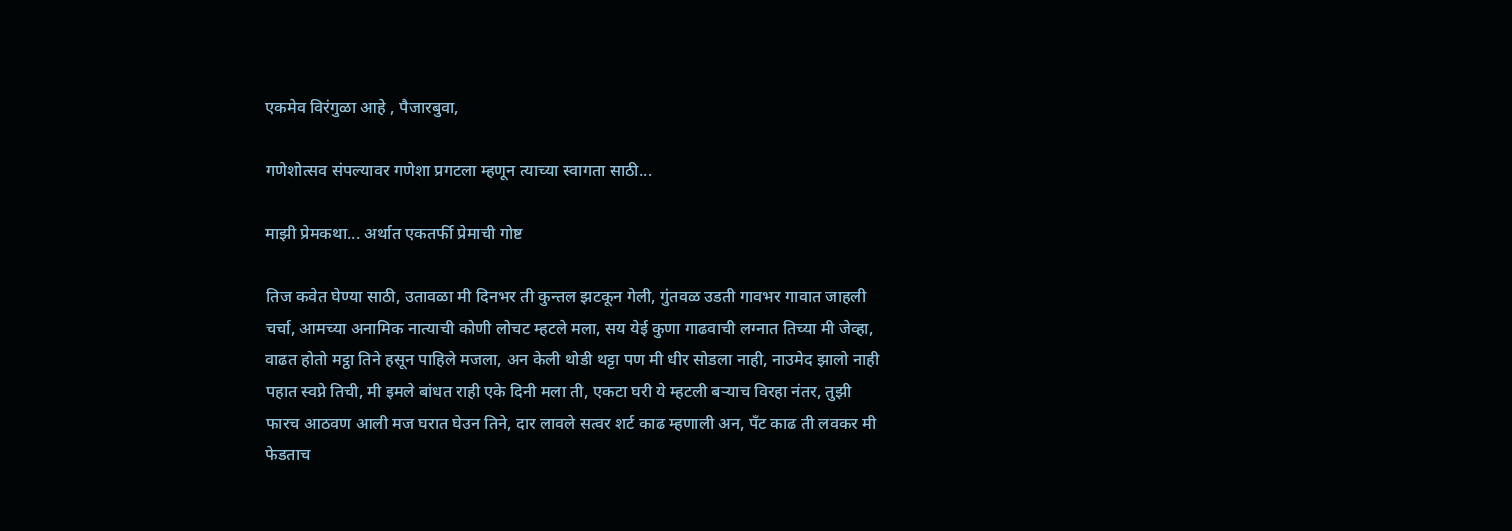एकमेव विरंगुळा आहे , पैजारबुवा,

गणेशोत्सव संपल्यावर गणेशा प्रगटला म्हणून त्याच्या स्वागता साठी...

माझी प्रेमकथा... अर्थात एकतर्फी प्रेमाची गोष्ट

तिज कवेत घेण्या साठी, उतावळा मी दिनभर ती कुन्तल झटकून गेली, गुंतवळ उडती गावभर गावात जाहली चर्चा, आमच्या अनामिक नात्याची कोणी लोचट म्हटले मला, सय येई कुणा गाढवाची लग्नात तिच्या मी जेव्हा, वाढत होतो मट्ठा तिने हसून पाहिले मजला, अन केली थोडी थट्टा पण मी धीर सोडला नाही, नाउमेद झालो नाही पहात स्वप्ने तिची, मी इमले बांधत राही एके दिनी मला ती, एकटा घरी ये म्हटली बर्‍याच विरहा नंतर, तुझी फारच आठवण आली मज घरात घेउन तिने, दार लावले सत्वर शर्ट काढ म्हणाली अन, पँट काढ ती लवकर मी फेडताच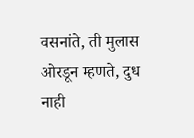वसनांते, ती मुलास ओरडून म्हणते, दुध नाही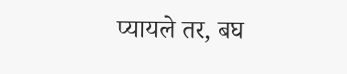प्यायले तर, बघ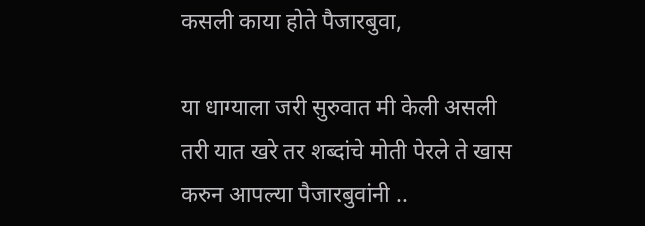कसली काया होते पैजारबुवा,

या धाग्याला जरी सुरुवात मी केली असली तरी यात खरे तर शब्दांचे मोती पेरले ते खास करुन आपल्या पैजारबुवांनी ..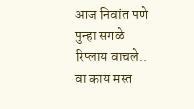आज निवांत पणे पुन्हा सगळे रिप्लाय वाचले.. वा काय मस्त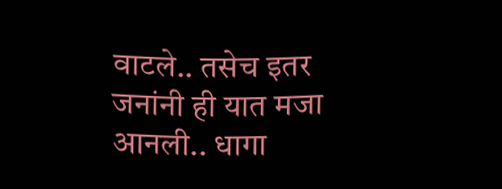वाटले.. तसेच इतर जनांनी ही यात मजा आनली.. धागा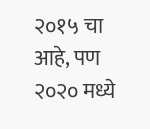२०१५ चा आहे, पण २०२० मध्ये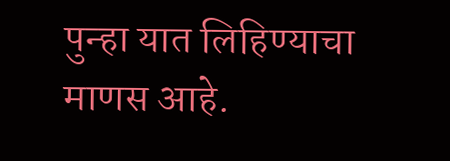पुन्हा यात लिहिण्याचा माणस आहे.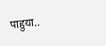पाहुया..